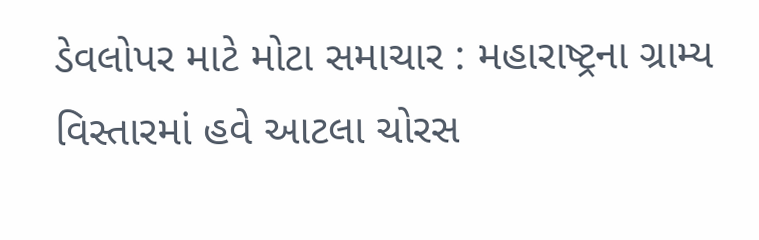ડેવલોપર માટે મોટા સમાચાર : મહારાષ્ટ્રના ગ્રામ્ય વિસ્તારમાં હવે આટલા ચોરસ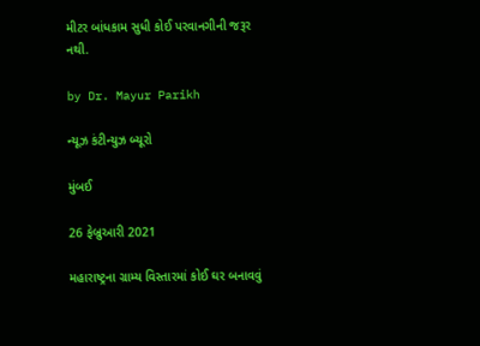મીટર બાંધકામ સુધી કોઈ પરવાનગીની જરૂર નથી.

by Dr. Mayur Parikh

ન્યૂઝ કંટીન્યુઝ બ્યૂરો

મુંબઈ

26 ફેબ્રુઆરી 2021

મહારાષ્ટ્રના ગ્રામ્ય વિસ્તારમાં કોઈ ઘર બનાવવું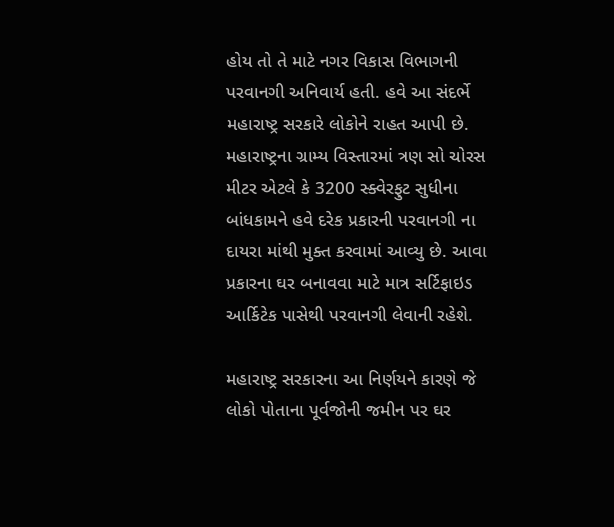હોય તો તે માટે નગર વિકાસ વિભાગની પરવાનગી અનિવાર્ય હતી. હવે આ સંદર્ભે મહારાષ્ટ્ર સરકારે લોકોને રાહત આપી છે. મહારાષ્ટ્રના ગ્રામ્ય વિસ્તારમાં ત્રણ સો ચોરસ મીટર એટલે કે 3200 સ્ક્વેરફુટ સુધીના બાંધકામને હવે દરેક પ્રકારની પરવાનગી ના દાયરા માંથી મુક્ત કરવામાં આવ્યુ છે. આવા પ્રકારના ઘર બનાવવા માટે માત્ર સર્ટિફાઇડ આર્કિટેક પાસેથી પરવાનગી લેવાની રહેશે.

મહારાષ્ટ્ર સરકારના આ નિર્ણયને કારણે જે લોકો પોતાના પૂર્વજોની જમીન પર ઘર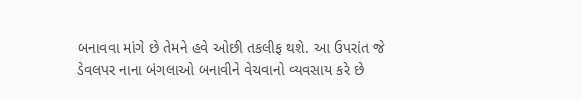બનાવવા માંગે છે તેમને હવે ઓછી તકલીફ થશે. આ ઉપરાંત જે ડેવલપર નાના બંગલાઓ બનાવીને વેચવાનો વ્યવસાય કરે છે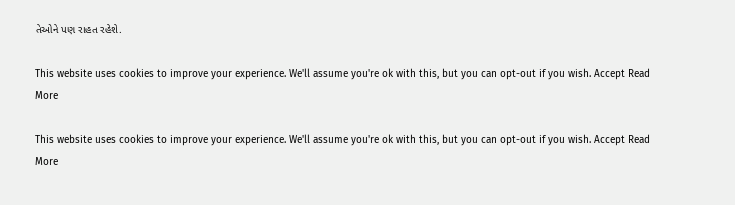તેઓને પણ રાહત રહેશે.

This website uses cookies to improve your experience. We'll assume you're ok with this, but you can opt-out if you wish. Accept Read More

This website uses cookies to improve your experience. We'll assume you're ok with this, but you can opt-out if you wish. Accept Read More